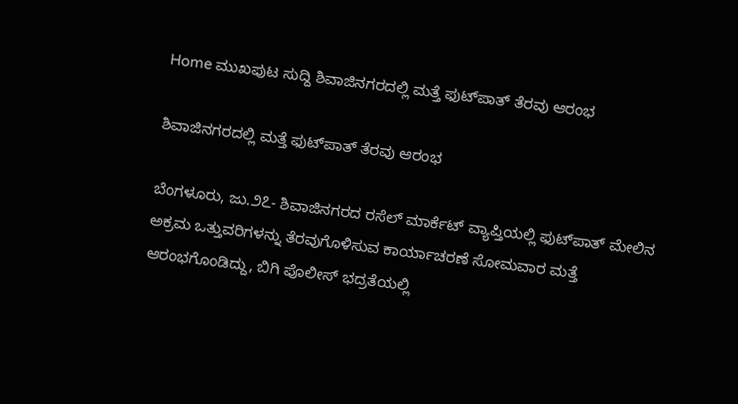Home ಮುಖಪುಟ ಸುದ್ದಿ ಶಿವಾಜಿನಗರದಲ್ಲಿ ಮತ್ತೆ ಫುಟ್‌ಪಾತ್ ತೆರವು ಆರಂಭ

ಶಿವಾಜಿನಗರದಲ್ಲಿ ಮತ್ತೆ ಫುಟ್‌ಪಾತ್ ತೆರವು ಆರಂಭ

ಬೆಂಗಳೂರು, ಜು.೨೭- ಶಿವಾಜಿನಗರದ ರಸೆಲ್ ಮಾರ್ಕೆಟ್ ವ್ಯಾಪ್ತಿಯಲ್ಲಿ ಫುಟ್‌ಪಾತ್ ಮೇಲಿನ ಅಕ್ರಮ ಒತ್ತುವರಿಗಳನ್ನು ತೆರವುಗೊಳಿಸುವ ಕಾರ್ಯಾಚರಣೆ ಸೋಮವಾರ ಮತ್ತೆ ಆರಂಭಗೊಂಡಿದ್ದು, ಬಿಗಿ ಪೊಲೀಸ್ ಭದ್ರತೆಯಲ್ಲಿ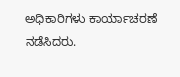ಅಧಿಕಾರಿಗಳು ಕಾರ್ಯಾಚರಣೆ ನಡೆಸಿದರು.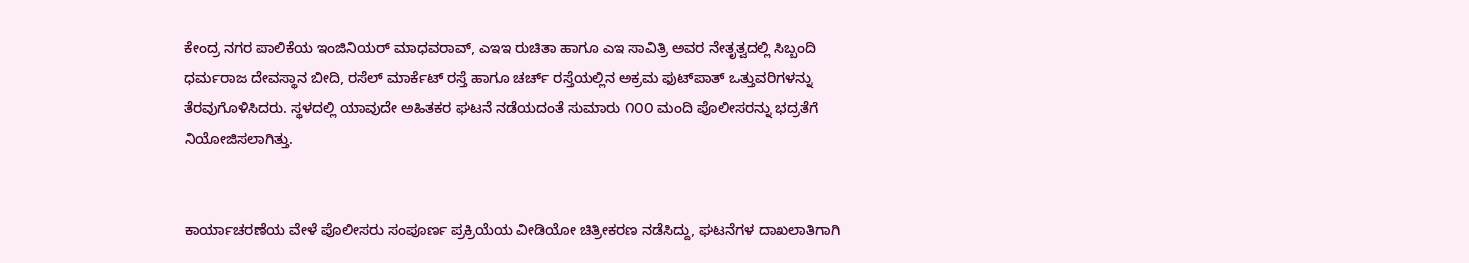ಕೇಂದ್ರ ನಗರ ಪಾಲಿಕೆಯ ಇಂಜಿನಿಯರ್ ಮಾಧವರಾವ್, ಎಇಇ ರುಚಿತಾ ಹಾಗೂ ಎಇ ಸಾವಿತ್ರಿ ಅವರ ನೇತೃತ್ವದಲ್ಲಿ ಸಿಬ್ಬಂದಿ ಧರ್ಮರಾಜ ದೇವಸ್ಥಾನ ಬೀದಿ, ರಸೆಲ್ ಮಾರ್ಕೆಟ್ ರಸ್ತೆ ಹಾಗೂ ಚರ್ಚ್ ರಸ್ತೆಯಲ್ಲಿನ ಅಕ್ರಮ ಫುಟ್‌ಪಾತ್ ಒತ್ತುವರಿಗಳನ್ನು ತೆರವುಗೊಳಿಸಿದರು. ಸ್ಥಳದಲ್ಲಿ ಯಾವುದೇ ಅಹಿತಕರ ಘಟನೆ ನಡೆಯದಂತೆ ಸುಮಾರು ೧೦೦ ಮಂದಿ ಪೊಲೀಸರನ್ನು ಭದ್ರತೆಗೆ ನಿಯೋಜಿಸಲಾಗಿತ್ತು.


ಕಾರ್ಯಾಚರಣೆಯ ವೇಳೆ ಪೊಲೀಸರು ಸಂಪೂರ್ಣ ಪ್ರಕ್ರಿಯೆಯ ವೀಡಿಯೋ ಚಿತ್ರೀಕರಣ ನಡೆಸಿದ್ದು, ಘಟನೆಗಳ ದಾಖಲಾತಿಗಾಗಿ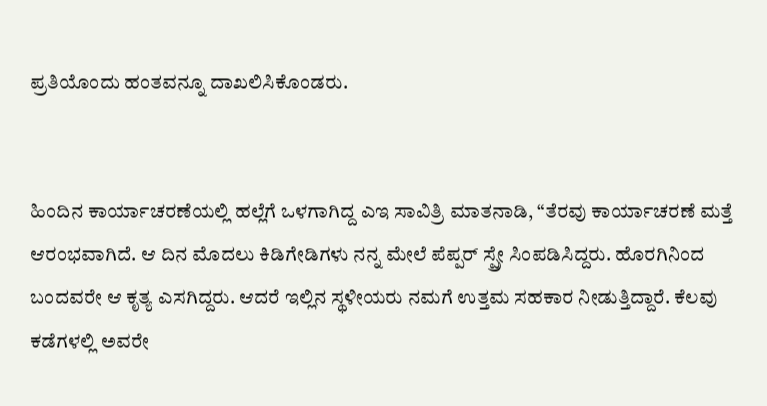ಪ್ರತಿಯೊಂದು ಹಂತವನ್ನೂ ದಾಖಲಿಸಿಕೊಂಡರು.


ಹಿಂದಿನ ಕಾರ್ಯಾಚರಣೆಯಲ್ಲಿ ಹಲ್ಲೆಗೆ ಒಳಗಾಗಿದ್ದ ಎಇ ಸಾವಿತ್ರಿ ಮಾತನಾಡಿ, “ತೆರವು ಕಾರ್ಯಾಚರಣೆ ಮತ್ತೆ ಆರಂಭವಾಗಿದೆ. ಆ ದಿನ ಮೊದಲು ಕಿಡಿಗೇಡಿಗಳು ನನ್ನ ಮೇಲೆ ಪೆಪ್ಪರ್ ಸ್ಪ್ರೇ ಸಿಂಪಡಿಸಿದ್ದರು. ಹೊರಗಿನಿಂದ ಬಂದವರೇ ಆ ಕೃತ್ಯ ಎಸಗಿದ್ದರು. ಆದರೆ ಇಲ್ಲಿನ ಸ್ಥಳೀಯರು ನಮಗೆ ಉತ್ತಮ ಸಹಕಾರ ನೀಡುತ್ತಿದ್ದಾರೆ. ಕೆಲವು ಕಡೆಗಳಲ್ಲಿ ಅವರೇ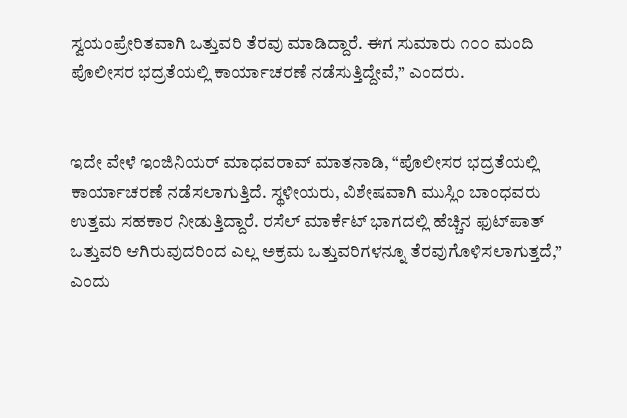ಸ್ವಯಂಪ್ರೇರಿತವಾಗಿ ಒತ್ತುವರಿ ತೆರವು ಮಾಡಿದ್ದಾರೆ. ಈಗ ಸುಮಾರು ೧೦೦ ಮಂದಿ ಪೊಲೀಸರ ಭದ್ರತೆಯಲ್ಲಿ ಕಾರ್ಯಾಚರಣೆ ನಡೆಸುತ್ತಿದ್ದೇವೆ,” ಎಂದರು.


ಇದೇ ವೇಳೆ ಇಂಜಿನಿಯರ್ ಮಾಧವರಾವ್ ಮಾತನಾಡಿ, “ಪೊಲೀಸರ ಭದ್ರತೆಯಲ್ಲಿ ಕಾರ್ಯಾಚರಣೆ ನಡೆಸಲಾಗುತ್ತಿದೆ. ಸ್ಥಳೀಯರು, ವಿಶೇಷವಾಗಿ ಮುಸ್ಲಿಂ ಬಾಂಧವರು ಉತ್ತಮ ಸಹಕಾರ ನೀಡುತ್ತಿದ್ದಾರೆ. ರಸೆಲ್ ಮಾರ್ಕೆಟ್ ಭಾಗದಲ್ಲಿ ಹೆಚ್ಚಿನ ಫುಟ್‌ಪಾತ್ ಒತ್ತುವರಿ ಆಗಿರುವುದರಿಂದ ಎಲ್ಲ ಅಕ್ರಮ ಒತ್ತುವರಿಗಳನ್ನೂ ತೆರವುಗೊಳಿಸಲಾಗುತ್ತದೆ,” ಎಂದು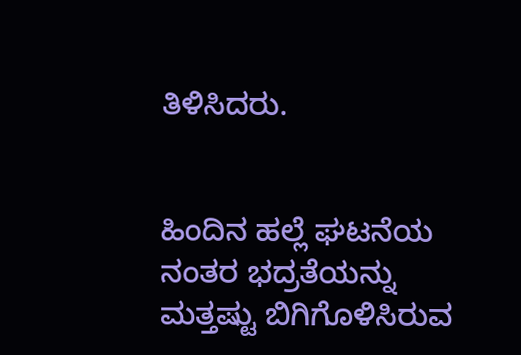ತಿಳಿಸಿದರು.


ಹಿಂದಿನ ಹಲ್ಲೆ ಘಟನೆಯ ನಂತರ ಭದ್ರತೆಯನ್ನು ಮತ್ತಷ್ಟು ಬಿಗಿಗೊಳಿಸಿರುವ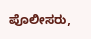ಪೊಲೀಸರು,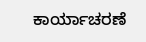ಕಾರ್ಯಾಚರಣೆ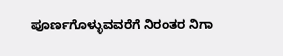ಪೂರ್ಣಗೊಳ್ಳುವವರೆಗೆ ನಿರಂತರ ನಿಗಾ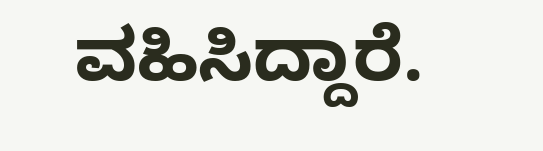ವಹಿಸಿದ್ದಾರೆ.